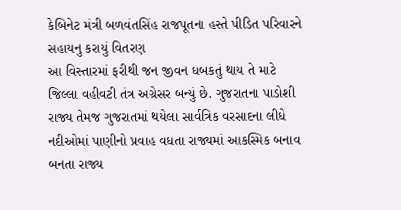કેબિનેટ મંત્રી બળવંતસિંહ રાજપૂતના હસ્તે પીડિત પરિવારને સહાયનુ કરાયું વિતરણ
આ વિસ્તારમાં ફરીથી જન જીવન ધબકતું થાય તે માટે જિલ્લા વહીવટી તંત્ર અગ્રેસર બન્યું છે. ગુજરાતના પાડોશી રાજ્ય તેમજ ગુજરાતમાં થયેલા સાર્વત્રિક વરસાદના લીધે નદીઓમાં પાણીનો પ્રવાહ વધતા રાજ્યમાં આકસ્મિક બનાવ બનતા રાજ્ય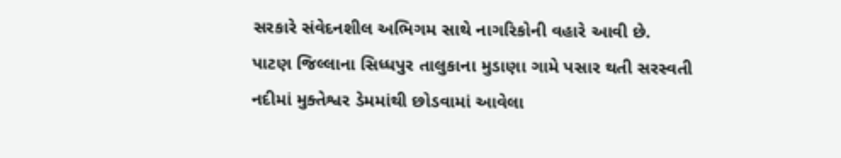સરકારે સંવેદનશીલ અભિગમ સાથે નાગરિકોની વહારે આવી છે.
પાટણ જિલ્લાના સિધ્ધપુર તાલુકાના મુડાણા ગામે પસાર થતી સરસ્વતી નદીમાં મુક્તેશ્વર ડેમમાંથી છોડવામાં આવેલા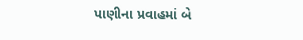પાણીના પ્રવાહમાં બે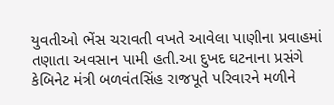યુવતીઓ ભેંસ ચરાવતી વખતે આવેલા પાણીના પ્રવાહમાં તણાતા અવસાન પામી હતી.આ દુખદ ઘટનાના પ્રસંગે કેબિનેટ મંત્રી બળવંતસિંહ રાજપૂતે પરિવારને મળીને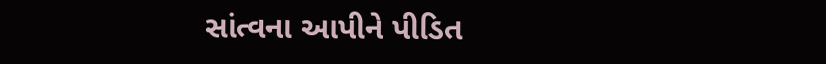સાંત્વના આપીને પીડિત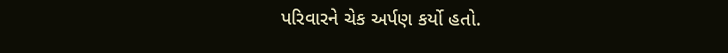પરિવારને ચેક અર્પણ કર્યો હતો.